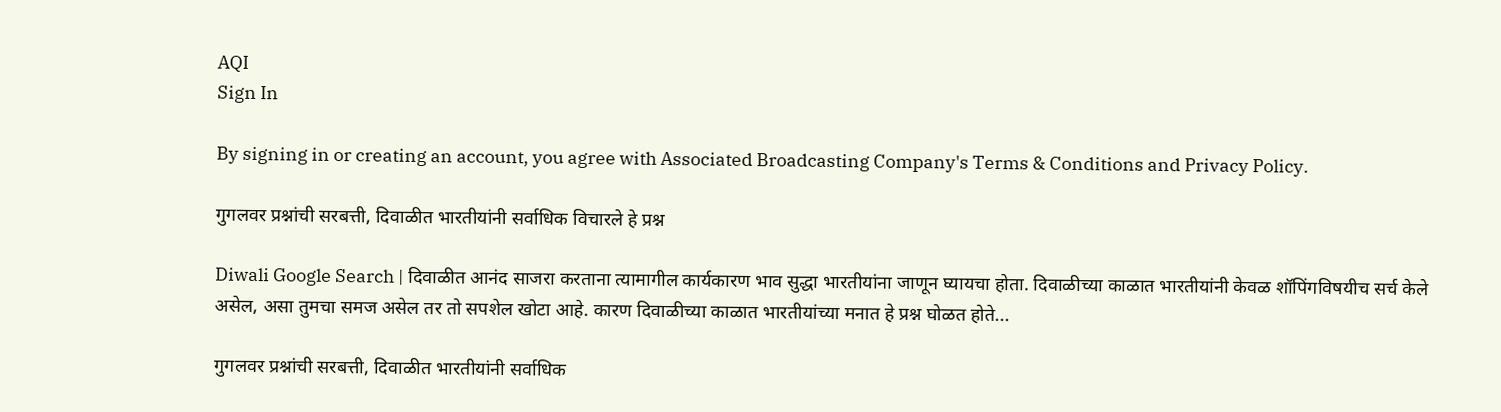AQI
Sign In

By signing in or creating an account, you agree with Associated Broadcasting Company's Terms & Conditions and Privacy Policy.

गुगलवर प्रश्नांची सरबत्ती, दिवाळीत भारतीयांनी सर्वाधिक विचारले हे प्रश्न

Diwali Google Search | दिवाळीत आनंद साजरा करताना त्यामागील कार्यकारण भाव सुद्धा भारतीयांना जाणून घ्यायचा होता. दिवाळीच्या काळात भारतीयांनी केवळ शॉपिंगविषयीच सर्च केले असेल, असा तुमचा समज असेल तर तो सपशेल खोटा आहे. कारण दिवाळीच्या काळात भारतीयांच्या मनात हे प्रश्न घोळत होते...

गुगलवर प्रश्नांची सरबत्ती, दिवाळीत भारतीयांनी सर्वाधिक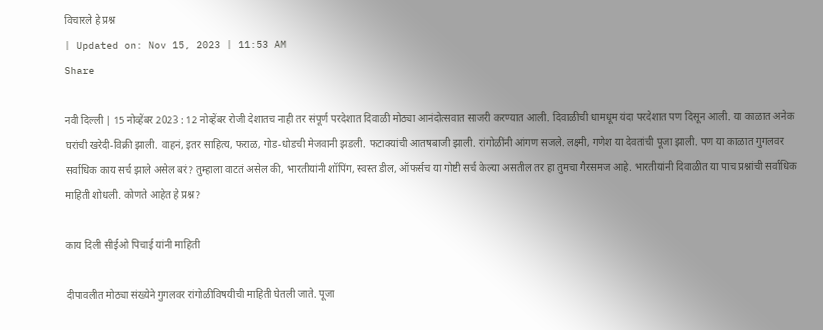विचारले हे प्रश्न
| Updated on: Nov 15, 2023 | 11:53 AM
Share

नवी दिल्ली | 15 नोव्हेंबर 2023 : 12 नोव्हेंबर रोजी देशातच नाही तर संपूर्ण परदेशात दिवाळी मोठ्या आनंदोत्सवात साजरी करण्यात आली. दिवाळीची धामधूम यंदा परदेशात पण दिसून आली. या काळात अनेक घरांची खरेदी-विक्री झाली. वाहनं, इतर साहित्य, फराळ, गोड-धोडची मेजवानी झडली. फटाक्यांची आतषबाजी झाली. रांगोळींनी आंगण सजले. लक्ष्मी, गणेश या देवतांची पूजा झाली. पण या काळात गुगलवर सर्वाधिक काय सर्च झाले असेल बरं? तुम्हाला वाटतं असेल की, भारतीयांनी शॉपिंग, स्वस्त डील, ऑफर्सच या गोष्टी सर्च केल्या असतील तर हा तुमचा गैरसमज आहे. भारतीयांनी दिवाळीत या पाच प्रश्नांची सर्वाधिक माहिती शोधली. कोणते आहेत हे प्रश्न?

काय दिली सीईओ पिचाई यांनी माहिती

दीपावलीत मोठ्या संख्येने गुगलवर रांगोळीविषयीची माहिती घेतली जाते. पूजा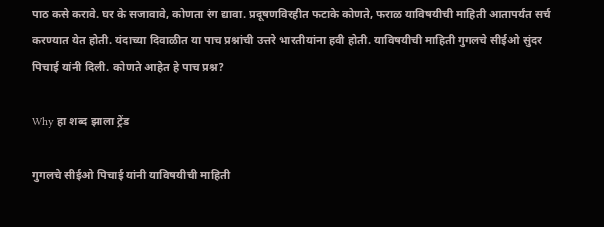पाठ कसे करावे. घर के सजावावे, कोणता रंग द्यावा. प्रदूषणविरहीत फटाके कोणते, फराळ याविषयीची माहिती आतापर्यंत सर्च करण्यात येत होती. यंदाच्या दिवाळीत या पाच प्रश्नांची उत्तरे भारतीयांना हवी होती. याविषयीची माहिती गुगलचे सीईओ सुंदर पिचाई यांनी दिली. कोणते आहेत हे पाच प्रश्न?

Why हा शब्द झाला ट्रेंड

गुगलचे सीईओ पिचाई यांनी याविषयीची माहिती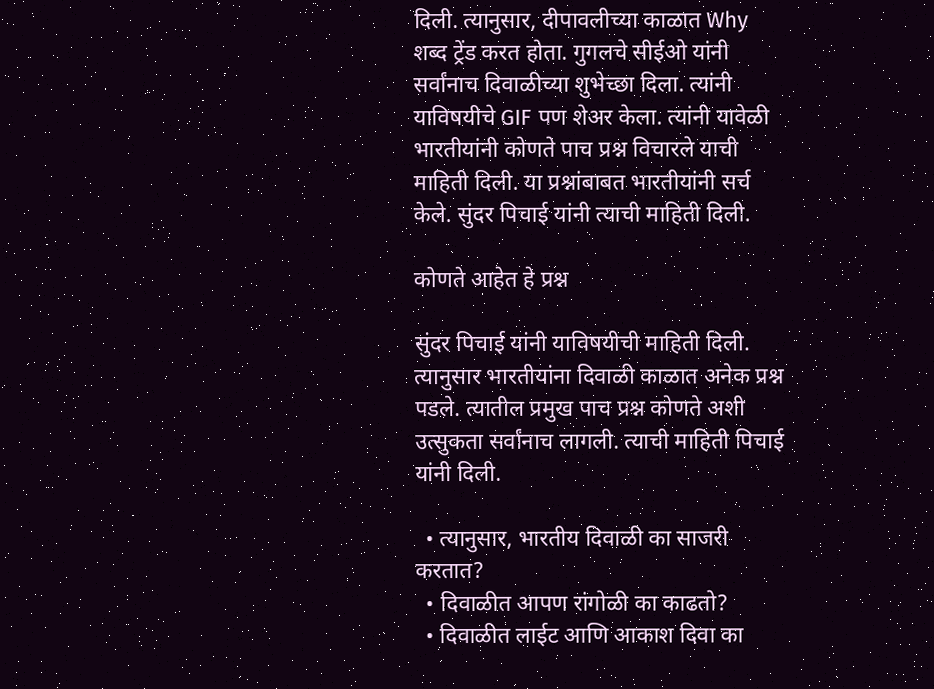दिली. त्यानुसार, दीपावलीच्या काळात Why शब्द ट्रेंड करत होता. गुगलचे सीईओ यांनी सर्वांनाच दिवाळीच्या शुभेच्छा दिला. त्यांनी याविषयीचे GIF पण शेअर केला. त्यांनी यावेळी भारतीयांनी कोणते पाच प्रश्न विचारले याची माहिती दिली. या प्रश्नांबाबत भारतीयांनी सर्च केले. सुंदर पिचाई यांनी त्याची माहिती दिली.

कोणते आहेत हे प्रश्न

सुंदर पिचाई यांनी याविषयीची माहिती दिली. त्यानुसार भारतीयांना दिवाळी काळात अनेक प्रश्न पडले. त्यातील प्रमुख पाच प्रश्न कोणते अशी उत्सुकता सर्वांनाच लागली. त्याची माहिती पिचाई यांनी दिली.

  • त्यानुसार, भारतीय दिवाळी का साजरी करतात?
  • दिवाळीत आपण रांगोळी का काढतो?
  • दिवाळीत लाईट आणि आकाश दिवा का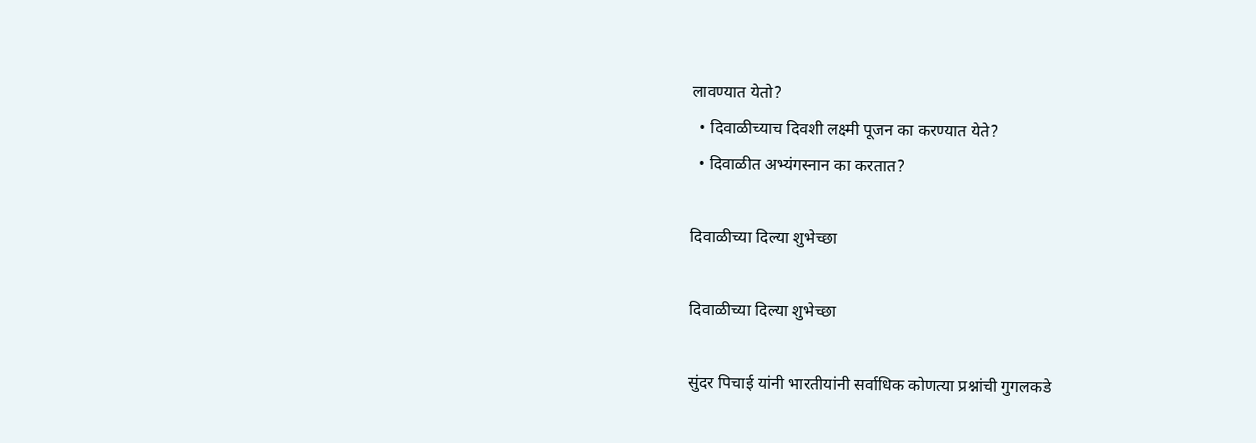लावण्यात येतो?
  • दिवाळीच्याच दिवशी लक्ष्मी पूजन का करण्यात येते?
  • दिवाळीत अभ्यंगस्नान का करतात?

दिवाळीच्या दिल्या शुभेच्छा

दिवाळीच्या दिल्या शुभेच्छा

सुंदर पिचाई यांनी भारतीयांनी सर्वाधिक कोणत्या प्रश्नांची गुगलकडे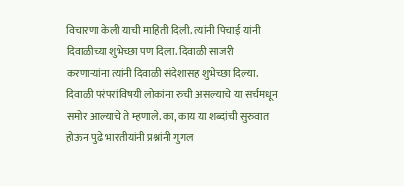विचारणा केली याची माहिती दिली. त्यांनी पिचाई यांनी दिवाळीच्या शुभेच्छा पण दिला. दिवाळी साजरी करणाऱ्यांना त्यांनी दिवाळी संदेशासह शुभेच्छा दिल्या. दिवाळी परंपरांविषयी लोकांना रुची असल्याचे या सर्चमधून समोर आल्याचे ते म्हणाले. का, काय या शब्दांची सुरुवात होऊन पुढे भारतीयांनी प्रश्नांनी गुगल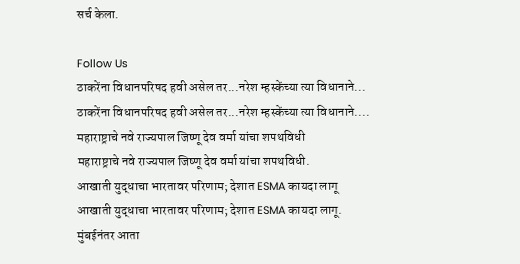सर्च केला.

Follow Us
ठाकरेंना विधानपरिषद हवी असेल तर...नरेश म्हस्केंच्या त्या विधानाने...
ठाकरेंना विधानपरिषद हवी असेल तर...नरेश म्हस्केंच्या त्या विधानाने....
महाराष्ट्राचे नवे राज्यपाल जिष्णू देव वर्मा यांचा शपथविधी
महाराष्ट्राचे नवे राज्यपाल जिष्णू देव वर्मा यांचा शपथविधी.
आखाती युद्धाचा भारतावर परिणाम; देशात ESMA कायदा लागू
आखाती युद्धाचा भारतावर परिणाम; देशात ESMA कायदा लागू.
मुंबईनंतर आता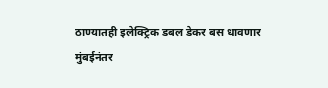ठाण्यातही इलेक्ट्रिक डबल डेकर बस धावणार
मुंबईनंतर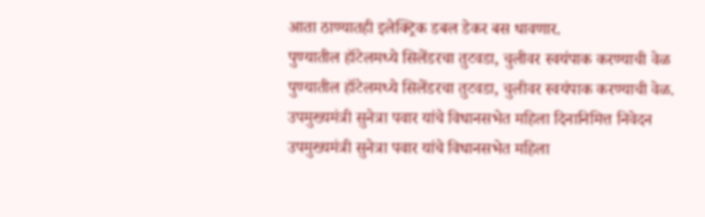आता ठाण्यातही इलेक्ट्रिक डबल डेकर बस धावणार.
पुण्यातील हॉटेलमध्ये सिलेंडरचा तुटवडा, चुलीवर स्वयंपाक करण्याची वेळ
पुण्यातील हॉटेलमध्ये सिलेंडरचा तुटवडा, चुलीवर स्वयंपाक करण्याची वेळ.
उपमुख्यमंत्री सुनेत्रा पवार यांचे विधानसभेत महिला दिनानिमित्त निवेदन
उपमुख्यमंत्री सुनेत्रा पवार यांचे विधानसभेत महिला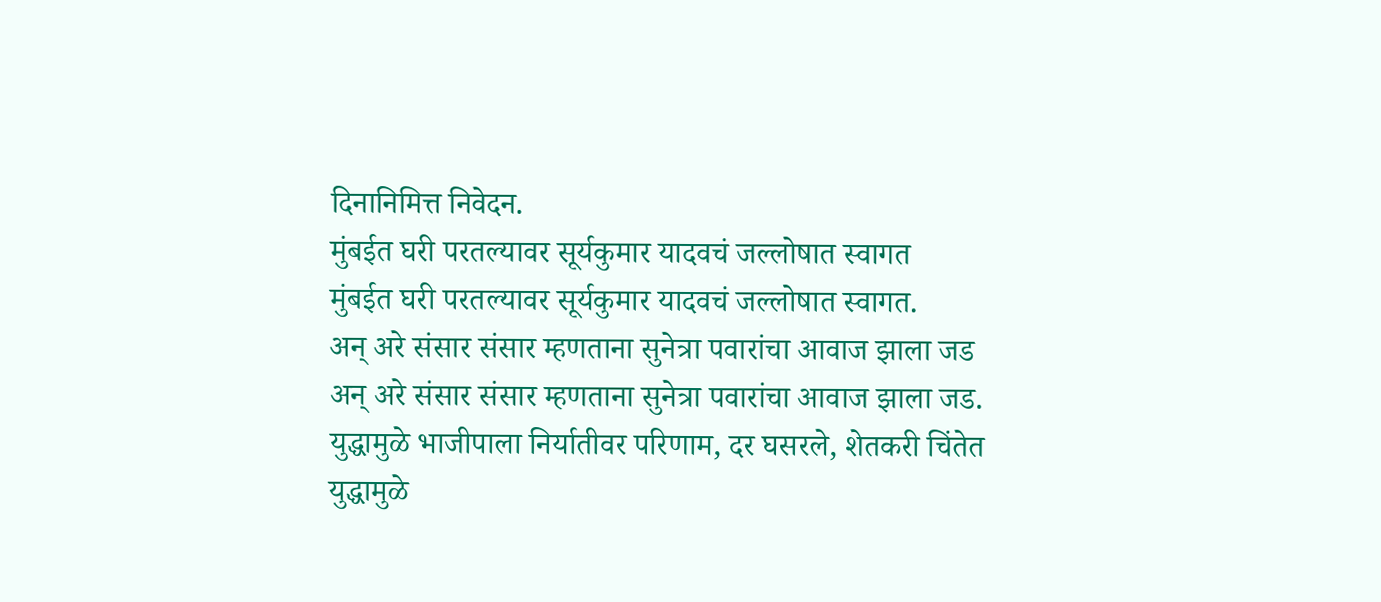दिनानिमित्त निवेदन.
मुंबईत घरी परतल्यावर सूर्यकुमार यादवचं जल्लोषात स्वागत
मुंबईत घरी परतल्यावर सूर्यकुमार यादवचं जल्लोषात स्वागत.
अन् अरे संसार संसार म्हणताना सुनेत्रा पवारांचा आवाज झाला जड
अन् अरे संसार संसार म्हणताना सुनेत्रा पवारांचा आवाज झाला जड.
युद्धामुळे भाजीपाला निर्यातीवर परिणाम, दर घसरले, शेतकरी चिंतेत
युद्धामुळे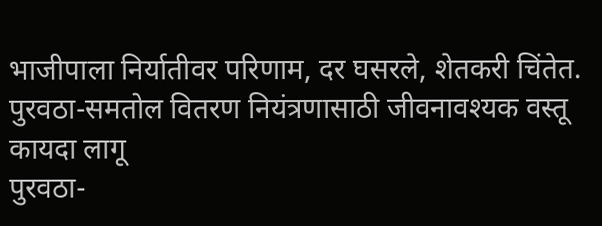भाजीपाला निर्यातीवर परिणाम, दर घसरले, शेतकरी चिंतेत.
पुरवठा-समतोल वितरण नियंत्रणासाठी जीवनावश्यक वस्तू कायदा लागू
पुरवठा-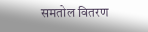समतोल वितरण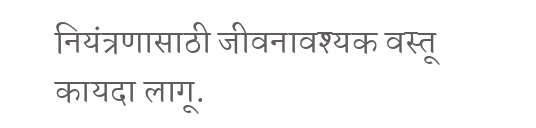नियंत्रणासाठी जीवनावश्यक वस्तू कायदा लागू.